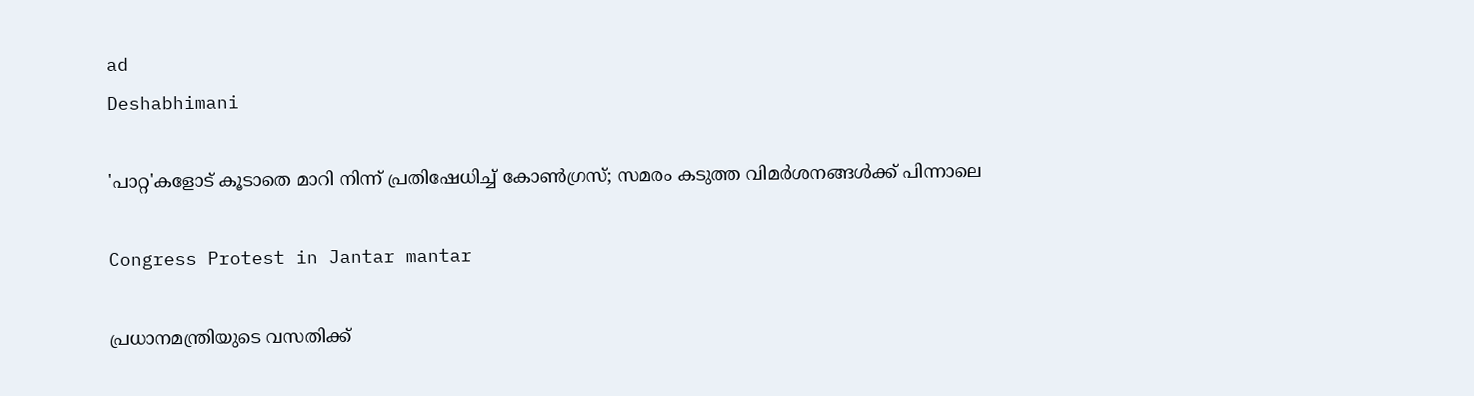ad
Deshabhimani

'പാറ്റ'കളോട് കൂടാതെ മാറി നിന്ന് പ്രതിഷേധിച്ച് കോൺഗ്രസ്; സമരം കടുത്ത വിമർശനങ്ങൾക്ക് പിന്നാലെ

Congress Protest in Jantar mantar

പ്രധാനമന്ത്രിയുടെ വസതിക്ക്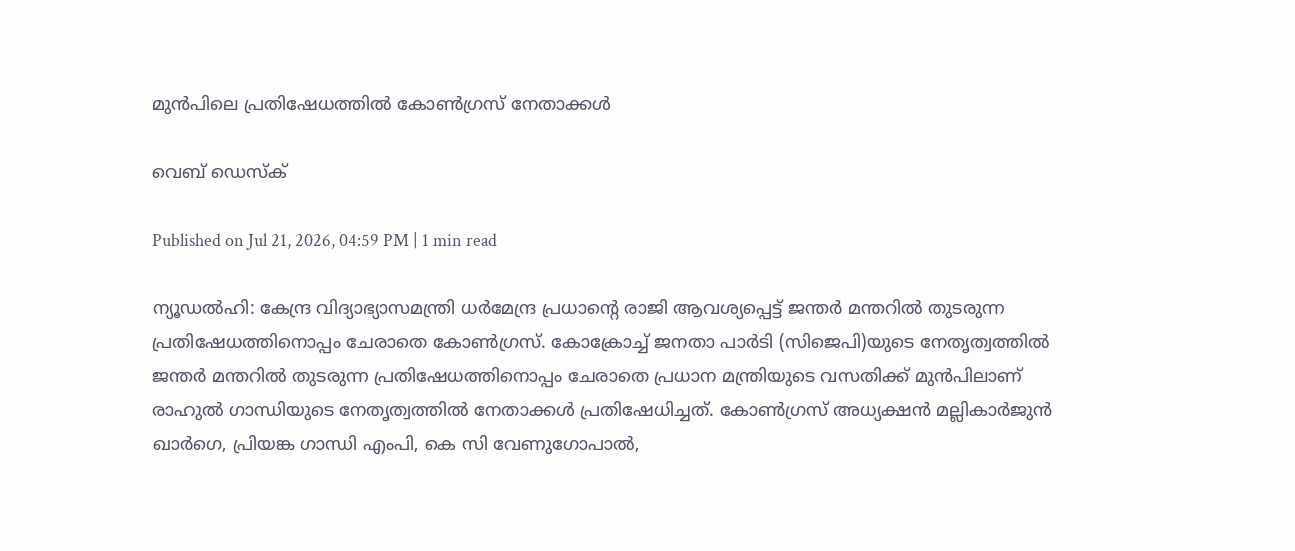മുൻപിലെ പ്രതിഷേധത്തിൽ കോൺഗ്രസ് നേതാക്കൾ

വെബ് ഡെസ്ക്

Published on Jul 21, 2026, 04:59 PM | 1 min read

ന്യൂഡൽഹി: കേന്ദ്ര വിദ്യാഭ്യാസമന്ത്രി ധർമേന്ദ്ര പ്രധാന്റെ രാജി ആവശ്യപ്പെട്ട് ജന്തര്‍ മന്തറില്‍ തുടരുന്ന പ്രതിഷേധത്തിനൊപ്പം ചേരാതെ കോണ്‍ഗ്രസ്. കോക്രോച്ച് ജനതാ പാർടി (സിജെപി)യുടെ നേതൃത്വത്തിൽ ജന്തർ മന്തറിൽ തുടരുന്ന പ്രതിഷേധത്തിനൊപ്പം ചേരാതെ പ്രധാന മന്ത്രിയുടെ വസതിക്ക് മുന്‍പിലാണ് രാഹുൽ ഗാന്ധിയുടെ നേതൃത്വത്തില്‍ നേതാക്കള്‍ പ്രതിഷേധിച്ചത്. കോൺഗ്രസ് അധ്യക്ഷൻ മല്ലികാർജുൻ ഖാർഗെ, പ്രിയങ്ക ഗാന്ധി എംപി, കെ സി വേണുഗോപാൽ,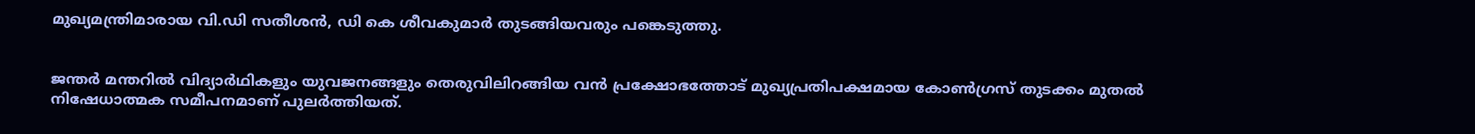മുഖ്യമന്ത്രിമാരായ വി.ഡി സതീശൻ, ഡി കെ ശീവകുമാർ തുടങ്ങിയവരും പങ്കെടുത്തു.


ജന്തർ മന്തറിൽ വിദ്യാർഥികളും യുവജനങ്ങളും തെരുവിലിറങ്ങിയ വൻ പ്രക്ഷോഭത്തോട് മുഖ്യപ്രതിപക്ഷമായ കോൺഗ്രസ് തുടക്കം മുതല്‍ നിഷേധാത്മക സമീപനമാണ് പുലർത്തിയത്‌.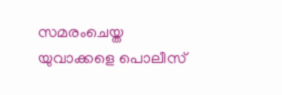സമരംചെയ്ത യുവാക്കളെ പൊലീസ്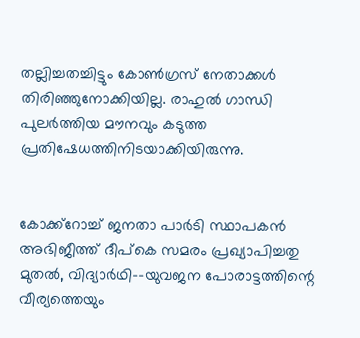തല്ലിച്ചതച്ചിട്ടും കോൺഗ്രസ് നേതാക്കൾ തിരിഞ്ഞുനോക്കിയില്ല. രാഹുൽ ഗാന്ധി പുലർത്തിയ മൗനവും കടുത്ത പ്രതിഷേധത്തിനിടയാക്കിയിരുന്നു.


കോക്ക്റോച്ച് ജനതാ പാർടി സ്ഥാപകൻ അഭിജീത്ത് ദീപ്കെ സമരം പ്രഖ്യാപിച്ചതു മുതൽ, വിദ്യാർഥി–-യുവജന പോരാട്ടത്തിന്റെ വീര്യത്തെയും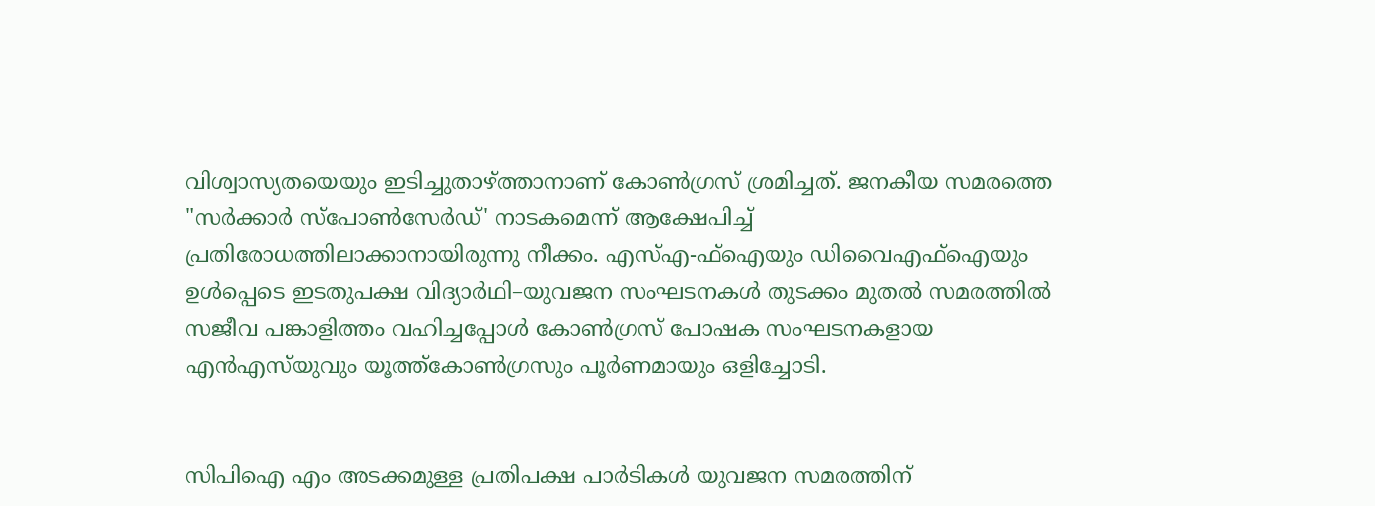വിശ്വാസ്യതയെയും ഇടിച്ചുതാഴ്ത്താനാണ് കോൺഗ്രസ് ശ്രമിച്ചത്. ജനകീയ സമരത്തെ "സർക്കാർ സ്പോൺസേർഡ്' നാടകമെന്ന് ആക്ഷേപിച്ച് പ്രതിരോധത്തിലാക്കാനായിരുന്നു നീക്കം. എസ്‌എ-ഫ്‌ഐയും ഡിവൈഎഫ്ഐയും ഉൾപ്പെടെ ഇടതുപക്ഷ വിദ്യാർഥി–യുവജന സംഘടനകൾ തുടക്കം മുതൽ സമരത്തിൽ സജീവ പങ്കാളിത്തം വഹിച്ചപ്പോൾ കോൺഗ്രസ്‌ പോഷക സംഘടനകളായ എൻഎസ്‌യുവും യൂത്ത്‌കോൺഗ്രസും പൂർണമായും ഒളിച്ചോടി.


സിപിഐ എം അടക്കമുള്ള പ്രതിപക്ഷ പാർടികൾ യുവജന സമരത്തിന്‌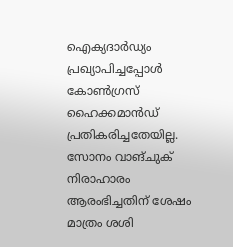ഐക്യദാർഡ്യം പ്രഖ്യാപിച്ചപ്പോൾ കോൺഗ്രസ്‌ ഹൈക്കമാൻഡ് പ്രതികരിച്ചതേയില്ല. സോനം വാങ്‌ചുക് നിരാഹാരം ആരംഭിച്ചതിന്‌ ശേഷം മാത്രം ശശി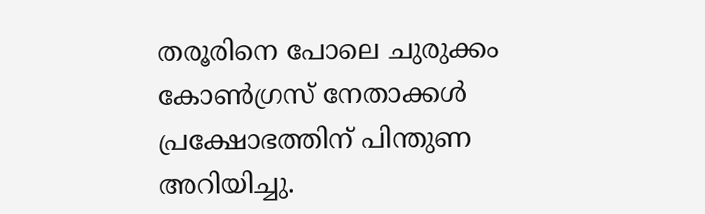തരൂരിനെ പോലെ ചുരുക്കം കോൺഗ്രസ്‌ നേതാക്കൾ പ്രക്ഷോഭത്തിന്‌ പിന്തുണ അറിയിച്ചു.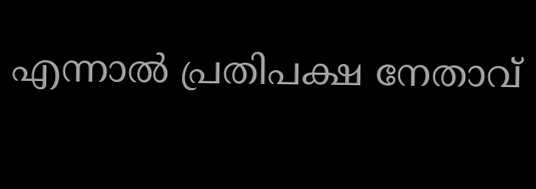എന്നാൽ പ്രതിപക്ഷ നേതാവ്‌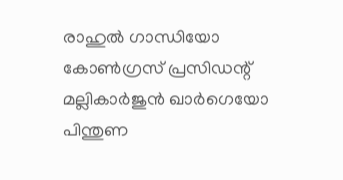രാഹുൽ ഗാന്ധിയോ കോൺഗ്രസ്‌ പ്രസിഡന്റ്‌ മല്ലികാർജുൻ ഖാർഗെയോ പിന്തുണ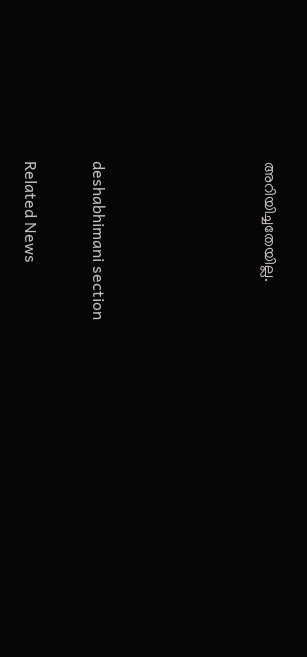അറിയിച്ചതേയില്ല.




deshabhimani section

Related News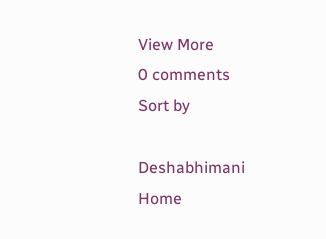View More
0 comments
Sort by

Deshabhimani
Home